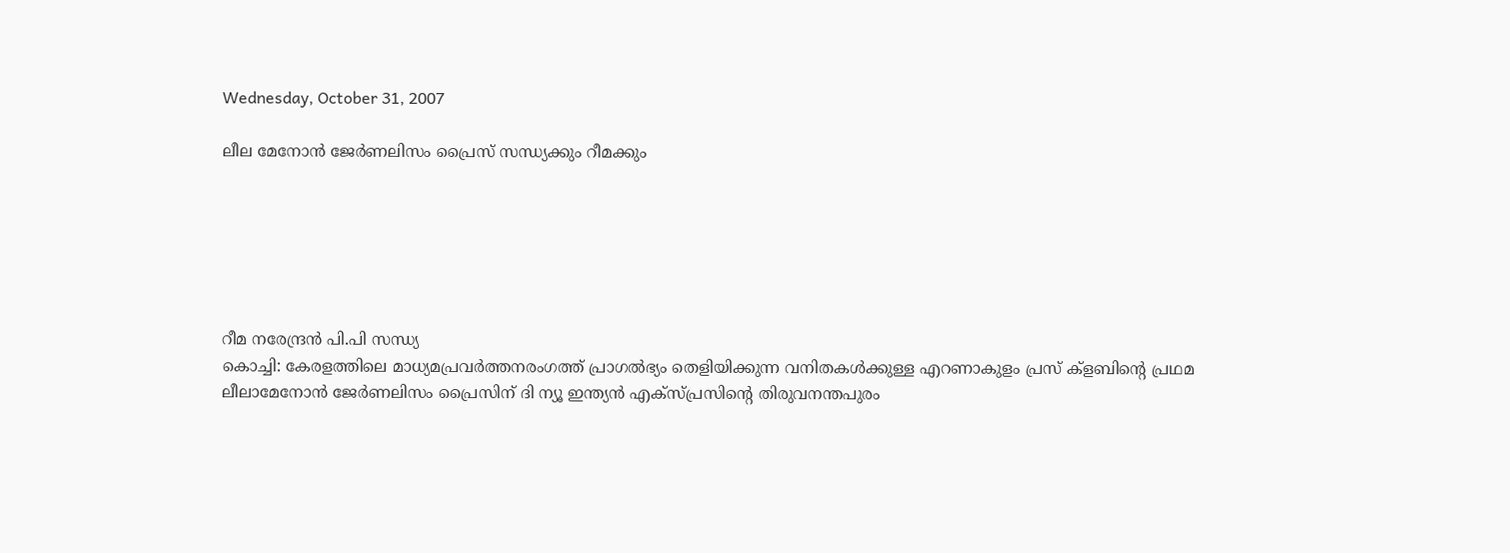Wednesday, October 31, 2007

ലീല മേനോന്‍ ജേര്‍ണലിസം പ്രൈസ് സന്ധ്യക്കും റീമക്കും






റീമ നരേന്ദ്രന്‍ പി.പി സന്ധ്യ
കൊച്ചി: കേരളത്തിലെ മാധ്യമപ്രവര്‍ത്തനരംഗത്ത് പ്രാഗല്‍ഭ്യം തെളിയിക്കുന്ന വനിതകള്‍ക്കുള്ള എറണാകുളം പ്രസ് ക്ളബിന്‍റെ പ്രഥമ ലീലാമേനോന്‍ ജേര്‍ണലിസം പ്രൈസിന് ദി ന്യൂ ഇന്ത്യന്‍ എക്സ്പ്രസിന്‍റെ തിരുവനന്തപുരം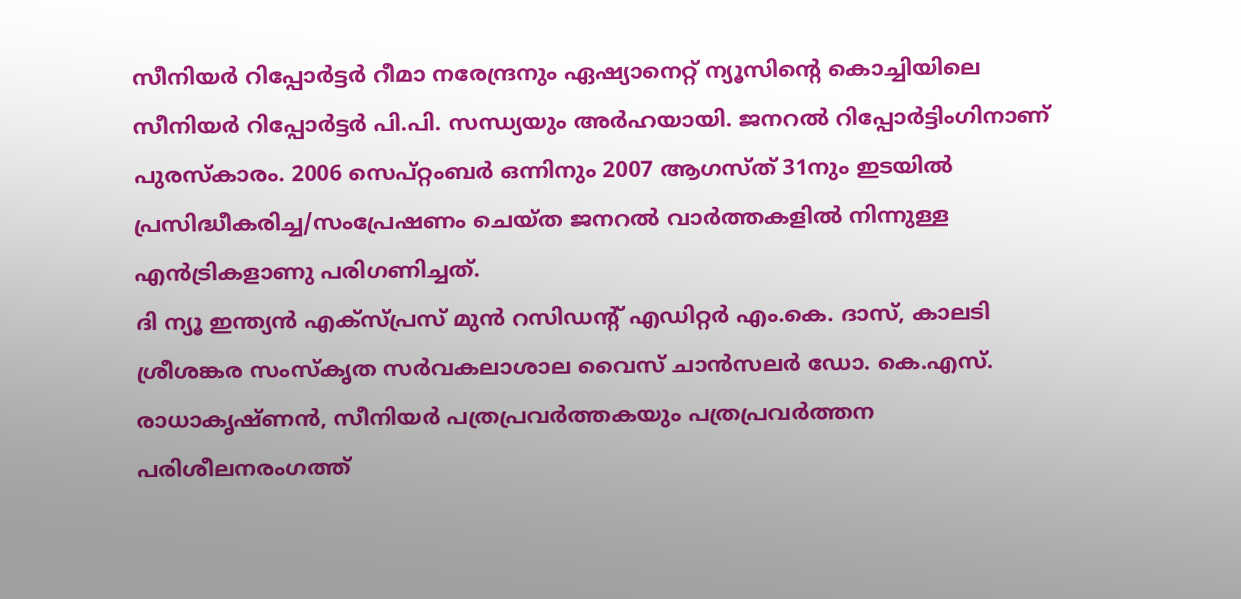സീനിയര്‍ റിപ്പോര്‍ട്ടര്‍ റീമാ നരേന്ദ്രനും ഏഷ്യാനെറ്റ് ന്യൂസിന്‍റെ കൊച്ചിയിലെ സീനിയര്‍ റിപ്പോര്‍ട്ടര്‍ പി.പി. സന്ധ്യയും അര്‍ഹയായി. ജനറല്‍ റിപ്പോര്‍ട്ടിംഗിനാണ് പുരസ്കാരം. 2006 സെപ്റ്റംബര്‍ ഒന്നിനും 2007 ആഗസ്ത് 31നും ഇടയില്‍ പ്രസിദ്ധീകരിച്ച/സംപ്രേഷണം ചെയ്ത ജനറല്‍ വാര്‍ത്തകളില്‍ നിന്നുള്ള എന്‍ട്രികളാണു പരിഗണിച്ചത്.
ദി ന്യൂ ഇന്ത്യന്‍ എക്സ്പ്രസ് മുന്‍ റസിഡന്‍റ് എഡിറ്റര്‍ എം.കെ. ദാസ്, കാലടി ശ്രീശങ്കര സംസ്കൃത സര്‍വകലാശാല വൈസ് ചാന്‍സലര്‍ ഡോ. കെ.എസ്. രാധാകൃഷ്ണന്‍, സീനിയര്‍ പത്രപ്രവര്‍ത്തകയും പത്രപ്രവര്‍ത്തന പരിശീലനരംഗത്ത്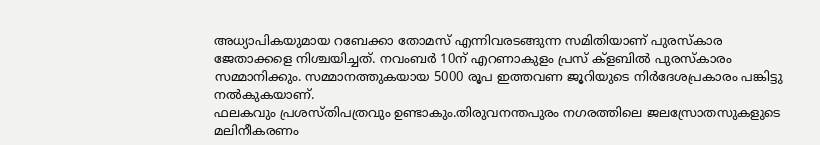അധ്യാപികയുമായ റബേക്കാ തോമസ് എന്നിവരടങ്ങുന്ന സമിതിയാണ് പുരസ്കാര ജേതാക്കളെ നിശ്ചയിച്ചത്. നവംബര്‍ 10ന് എറണാകുളം പ്രസ് ക്ളബില്‍ പുരസ്കാരം സമ്മാനിക്കും. സമ്മാനത്തുകയായ 5000 രൂപ ഇത്തവണ ജൂറിയുടെ നിര്‍ദേശപ്രകാരം പങ്കിട്ടു നല്‍കുകയാണ്.
ഫലകവും പ്രശസ്തിപത്രവും ഉണ്ടാകും.തിരുവനന്തപുരം നഗരത്തിലെ ജലസ്രോതസുകളുടെ മലിനീകരണം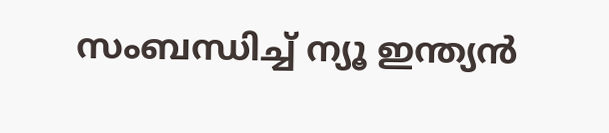സംബന്ധിച്ച് ന്യൂ ഇന്ത്യന്‍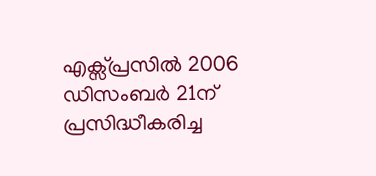എക്സ്പ്രസില്‍ 2006 ഡിസംബര്‍ 21ന് പ്രസിദ്ധീകരിച്ച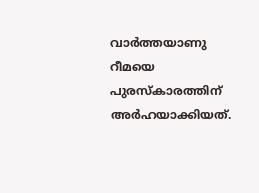വാര്‍ത്തയാണു റീമയെ പുരസ്കാരത്തിന് അര്‍ഹയാക്കിയത്.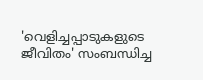'വെളിച്ചപ്പാടുകളുടെ ജീവിതം' സംബന്ധിച്ച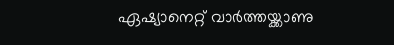ഏഷ്യാനെറ്റ് വാര്‍ത്തയ്ക്കാണു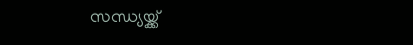സന്ധ്യയ്ക്ക്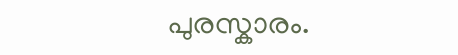പുരസ്കാരം.